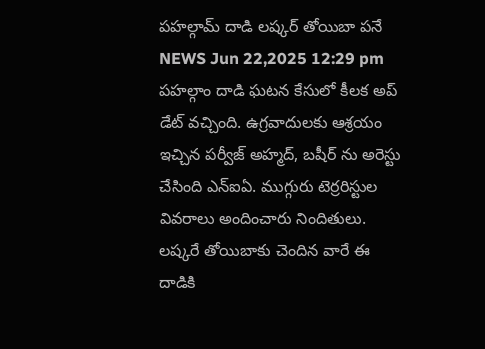పహల్గామ్ దాడి లష్కర్ తోయిబా పనే
NEWS Jun 22,2025 12:29 pm
పహల్గాం దాడి ఘటన కేసులో కీలక అప్ డేట్ వచ్చింది. ఉగ్రవాదులకు ఆశ్రయం ఇచ్చిన పర్వీజ్ అహ్మద్, బషీర్ ను అరెస్టు చేసింది ఎన్ఐఏ. ముగ్గురు టెర్రరిస్టుల వివరాలు అందించారు నిందితులు. లష్కరే తోయిబాకు చెందిన వారే ఈ దాడికి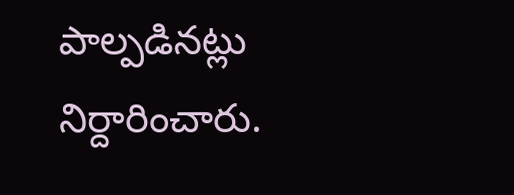పాల్పడినట్లు నిర్దారించారు.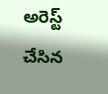అరెస్ట్ చేసిన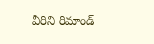వీరిని రిమాండ్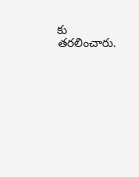కు తరలించారు.